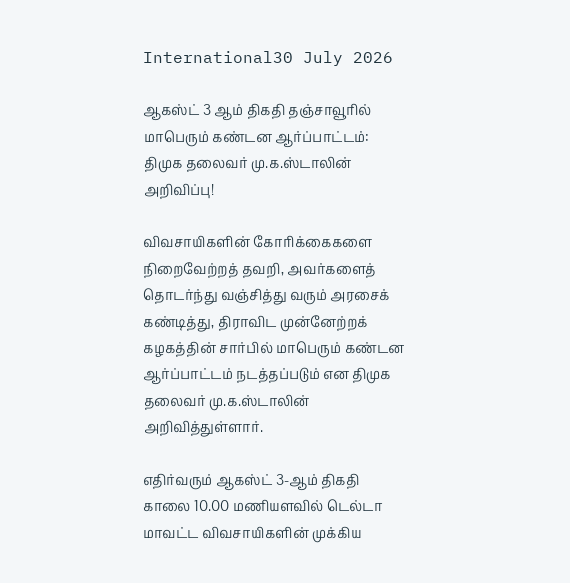International30 July 2026

ஆகஸ்ட் 3 ஆம் திகதி தஞ்சாவூரில் மாபெரும் கண்டன ஆர்ப்பாட்டம்: திமுக தலைவர் மு.க.ஸ்டாலின் அறிவிப்பு!

விவசாயிகளின் கோரிக்கைகளை நிறைவேற்றத் தவறி, அவர்களைத் தொடர்ந்து வஞ்சித்து வரும் அரசைக் கண்டித்து, திராவிட முன்னேற்றக் கழகத்தின் சார்பில் மாபெரும் கண்டன ஆர்ப்பாட்டம் நடத்தப்படும் என திமுக தலைவர் மு.க.ஸ்டாலின் அறிவித்துள்ளார்.

எதிர்வரும் ஆகஸ்ட் 3-ஆம் திகதி காலை 10.00 மணியளவில் டெல்டா மாவட்ட விவசாயிகளின் முக்கிய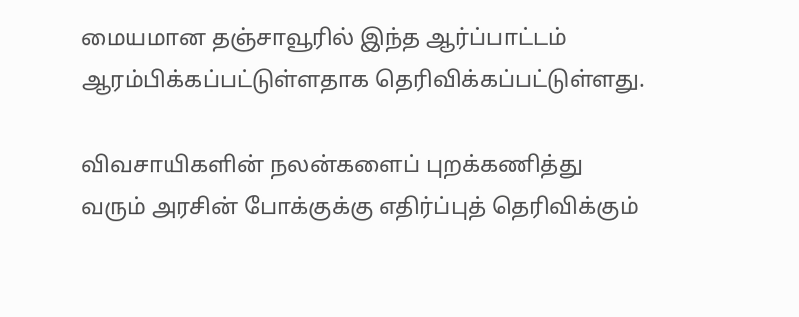மையமான தஞ்சாவூரில் இந்த ஆர்ப்பாட்டம் ஆரம்பிக்கப்பட்டுள்ளதாக தெரிவிக்கப்பட்டுள்ளது.

விவசாயிகளின் நலன்களைப் புறக்கணித்து வரும் அரசின் போக்குக்கு எதிர்ப்புத் தெரிவிக்கும்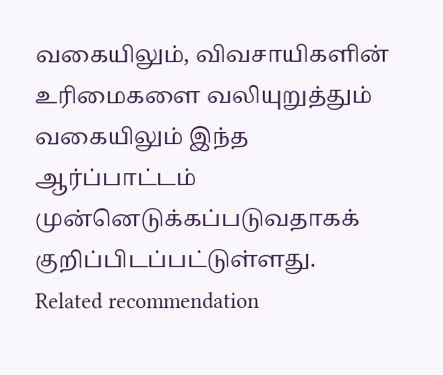வகையிலும், விவசாயிகளின் உரிமைகளை வலியுறுத்தும் வகையிலும் இந்த ஆர்ப்பாட்டம் முன்னெடுக்கப்படுவதாகக் குறிப்பிடப்பட்டுள்ளது.
Related recommendation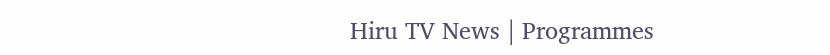Hiru TV News | Programmes